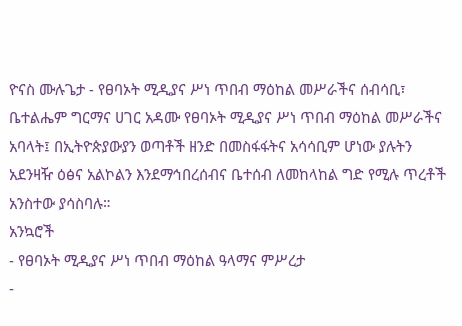ዮናስ ሙሉጌታ - የፀባኦት ሚዲያና ሥነ ጥበብ ማዕከል መሥራችና ሰብሳቢ፣ ቤተልሔም ግርማና ሀገር አዳሙ የፀባኦት ሚዲያና ሥነ ጥበብ ማዕከል መሥራችና አባላት፤ በኢትዮጵያውያን ወጣቶች ዘንድ በመስፋፋትና አሳሳቢም ሆነው ያሉትን አደንዛዥ ዕፅና አልኮልን እንደማኅበረሰብና ቤተሰብ ለመከላከል ግድ የሚሉ ጥረቶች አንስተው ያሳስባሉ።
አንኳሮች
- የፀባኦት ሚዲያና ሥነ ጥበብ ማዕከል ዓላማና ምሥረታ
-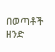በወጣቶች ዘንድ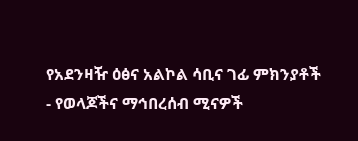የአደንዛዥ ዕፅና አልኮል ሳቢና ገፊ ምክንያቶች
- የወላጆችና ማኅበረሰብ ሚናዎች